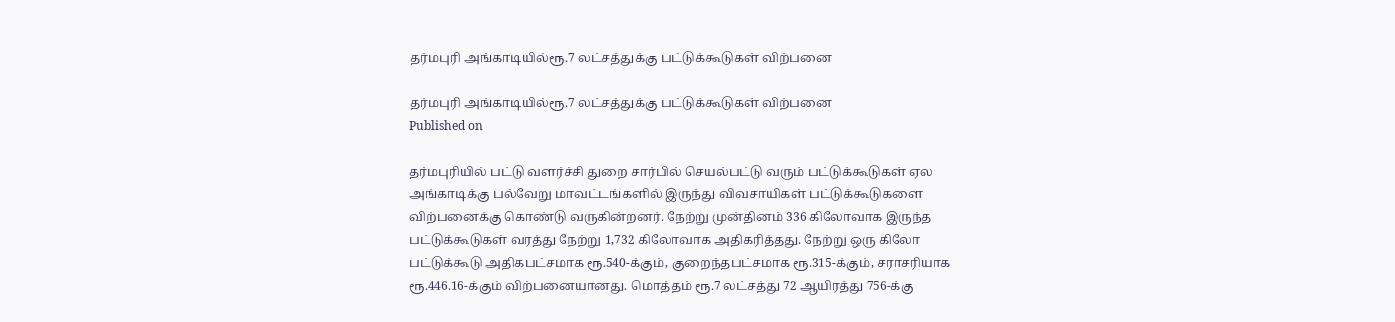தர்மபுரி அங்காடியில்ரூ.7 லட்சத்துக்கு பட்டுக்கூடுகள் விற்பனை

தர்மபுரி அங்காடியில்ரூ.7 லட்சத்துக்கு பட்டுக்கூடுகள் விற்பனை
Published on

தர்மபுரியில் பட்டு வளர்ச்சி துறை சார்பில் செயல்பட்டு வரும் பட்டுக்கூடுகள் ஏல அங்காடிக்கு பல்வேறு மாவட்டங்களில் இருந்து விவசாயிகள் பட்டுக்கூடுகளை விற்பனைக்கு கொண்டு வருகின்றனர். நேற்று முன்தினம் 336 கிலோவாக இருந்த பட்டுக்கூடுகள் வரத்து நேற்று 1,732 கிலோவாக அதிகரித்தது. நேற்று ஒரு கிலோ பட்டுக்கூடு அதிகபட்சமாக ரூ.540-க்கும், குறைந்தபட்சமாக ரூ.315-க்கும், சராசரியாக ரூ.446.16-க்கும் விற்பனையானது. மொத்தம் ரூ.7 லட்சத்து 72 ஆயிரத்து 756-க்கு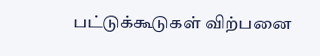பட்டுக்கூடுகள் விற்பனை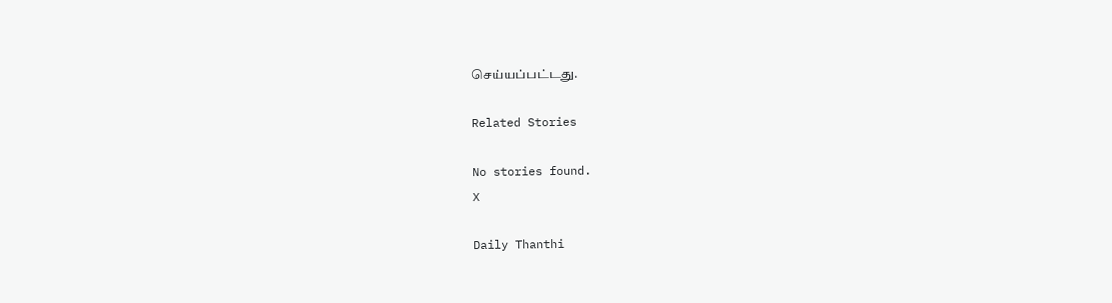செய்யப்பட்டது.

Related Stories

No stories found.
X

Daily Thanthi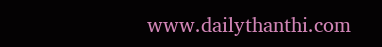www.dailythanthi.com